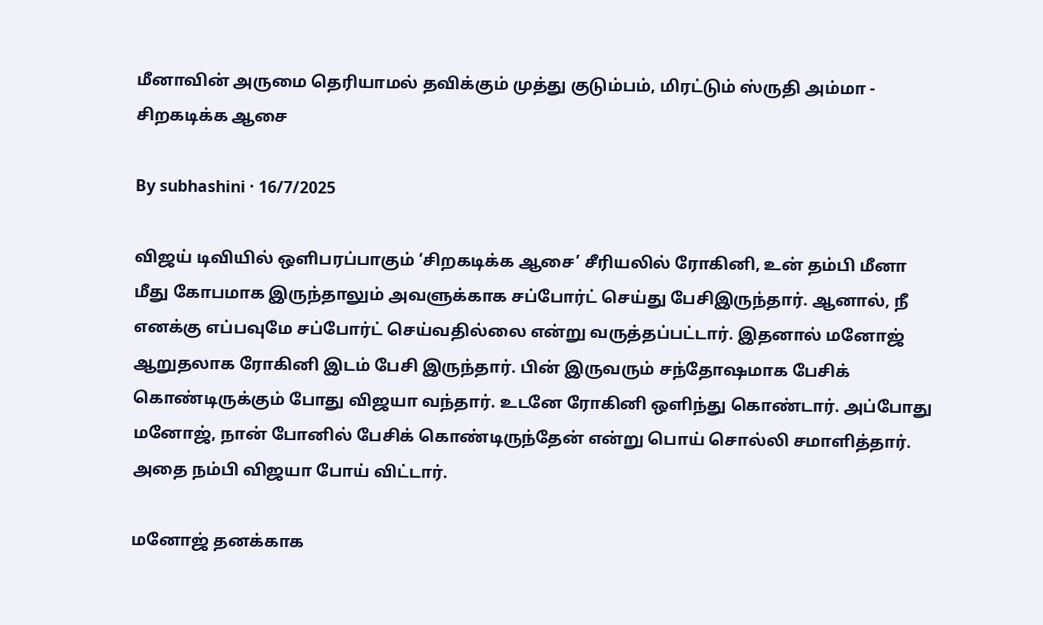மீனாவின் அருமை தெரியாமல் தவிக்கும் முத்து குடும்பம், மிரட்டும் ஸ்ருதி அம்மா - சிறகடிக்க ஆசை

By subhashini · 16/7/2025

விஜய் டிவியில் ஒளிபரப்பாகும் ‘சிறகடிக்க ஆசை’ சீரியலில் ரோகினி, உன் தம்பி மீனா மீது கோபமாக இருந்தாலும் அவளுக்காக சப்போர்ட் செய்து பேசிஇருந்தார். ஆனால், நீ எனக்கு எப்பவுமே சப்போர்ட் செய்வதில்லை என்று வருத்தப்பட்டார். இதனால் மனோஜ் ஆறுதலாக ரோகினி இடம் பேசி இருந்தார். பின் இருவரும் சந்தோஷமாக பேசிக் கொண்டிருக்கும் போது விஜயா வந்தார். உடனே ரோகினி ஒளிந்து கொண்டார். அப்போது மனோஜ், நான் போனில் பேசிக் கொண்டிருந்தேன் என்று பொய் சொல்லி சமாளித்தார். அதை நம்பி விஜயா போய் விட்டார்.

மனோஜ் தனக்காக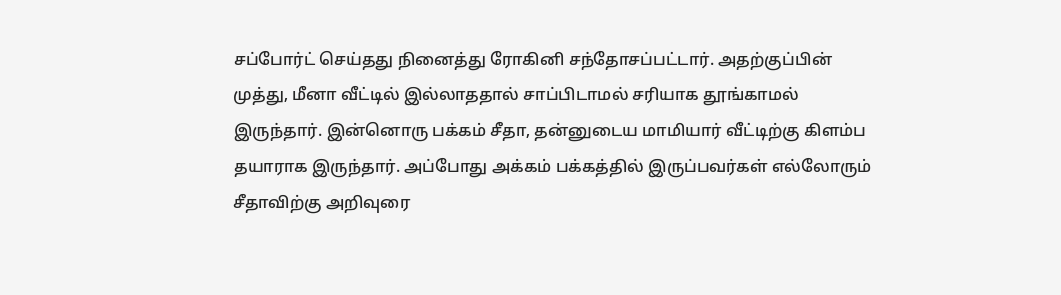சப்போர்ட் செய்தது நினைத்து ரோகினி சந்தோசப்பட்டார். அதற்குப்பின் முத்து, மீனா வீட்டில் இல்லாததால் சாப்பிடாமல் சரியாக தூங்காமல் இருந்தார். இன்னொரு பக்கம் சீதா, தன்னுடைய மாமியார் வீட்டிற்கு கிளம்ப தயாராக இருந்தார். அப்போது அக்கம் பக்கத்தில் இருப்பவர்கள் எல்லோரும் சீதாவிற்கு அறிவுரை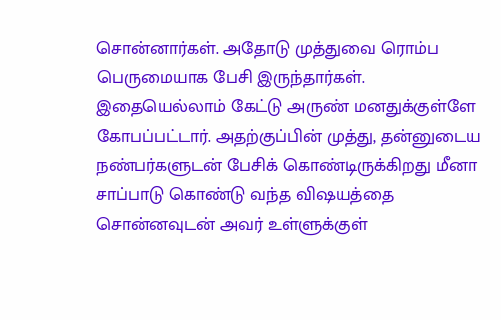சொன்னார்கள். அதோடு முத்துவை ரொம்ப பெருமையாக பேசி இருந்தார்கள். இதையெல்லாம் கேட்டு அருண் மனதுக்குள்ளே கோபப்பட்டார். அதற்குப்பின் முத்து, தன்னுடைய நண்பர்களுடன் பேசிக் கொண்டிருக்கிறது மீனா சாப்பாடு கொண்டு வந்த விஷயத்தை சொன்னவுடன் அவர் உள்ளுக்குள்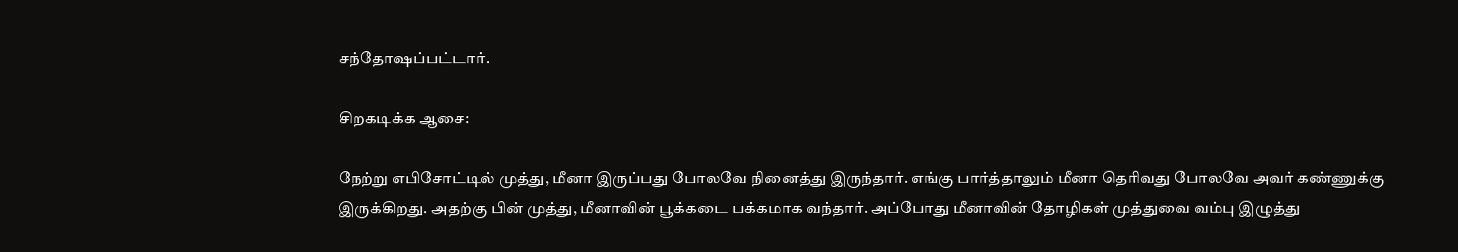சந்தோஷப்பட்டார்.

சிறகடிக்க ஆசை:

நேற்று எபிசோட்டில் முத்து, மீனா இருப்பது போலவே நினைத்து இருந்தார். எங்கு பார்த்தாலும் மீனா தெரிவது போலவே அவர் கண்ணுக்கு இருக்கிறது. அதற்கு பின் முத்து, மீனாவின் பூக்கடை பக்கமாக வந்தார். அப்போது மீனாவின் தோழிகள் முத்துவை வம்பு இழுத்து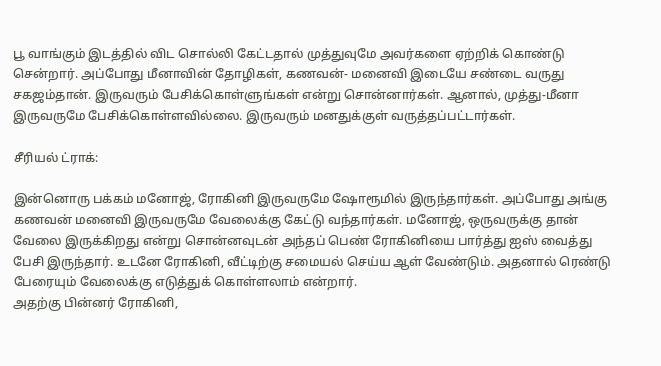பூ வாங்கும் இடத்தில் விட சொல்லி கேட்டதால் முத்துவுமே அவர்களை ஏற்றிக் கொண்டு சென்றார். அப்போது மீனாவின் தோழிகள், கணவன்- மனைவி இடையே சண்டை வருது சகஜம்தான். இருவரும் பேசிக்கொள்ளுங்கள் என்று சொன்னார்கள். ஆனால், முத்து-மீனா இருவருமே பேசிக்கொள்ளவில்லை. இருவரும் மனதுக்குள் வருத்தப்பட்டார்கள்.

சீரியல் ட்ராக்:

இன்னொரு பக்கம் மனோஜ், ரோகினி இருவருமே ஷோரூமில் இருந்தார்கள். அப்போது அங்கு கணவன் மனைவி இருவருமே வேலைக்கு கேட்டு வந்தார்கள். மனோஜ், ஒருவருக்கு தான் வேலை இருக்கிறது என்று சொன்னவுடன் அந்தப் பெண் ரோகினியை பார்த்து ஐஸ் வைத்து பேசி இருந்தார். உடனே ரோகினி, வீட்டிற்கு சமையல் செய்ய ஆள் வேண்டும். அதனால் ரெண்டு பேரையும் வேலைக்கு எடுத்துக் கொள்ளலாம் என்றார்.
அதற்கு பின்னர் ரோகினி,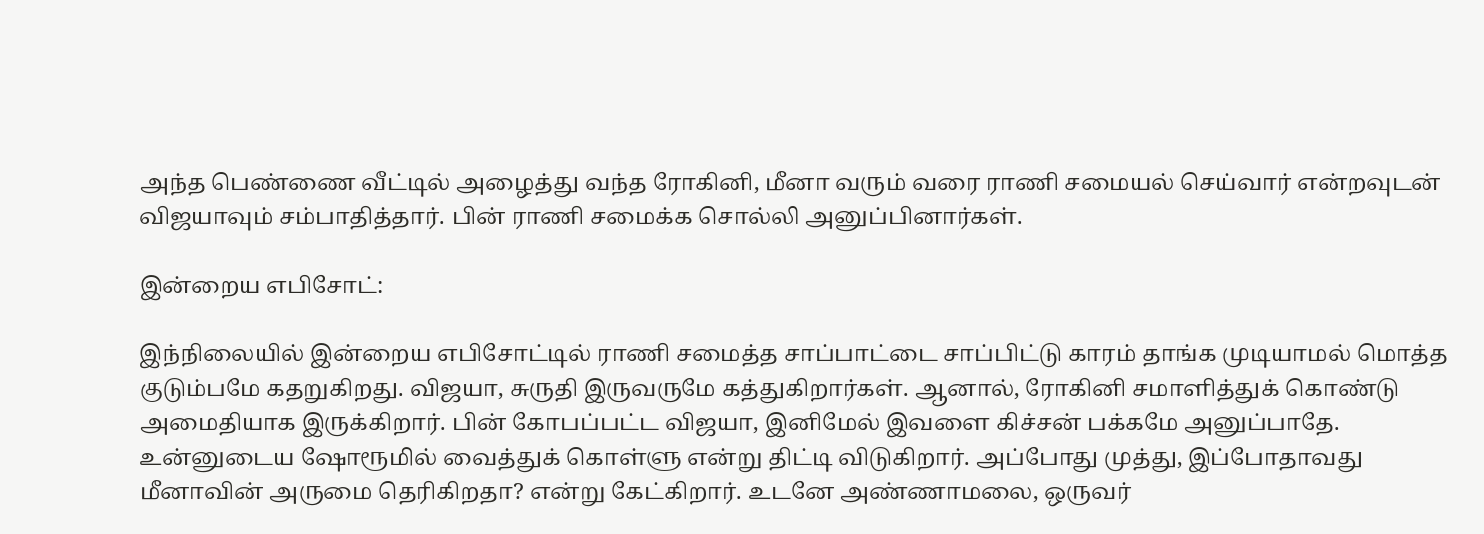அந்த பெண்ணை வீட்டில் அழைத்து வந்த ரோகினி, மீனா வரும் வரை ராணி சமையல் செய்வார் என்றவுடன் விஜயாவும் சம்பாதித்தார். பின் ராணி சமைக்க சொல்லி அனுப்பினார்கள்.

இன்றைய எபிசோட்:

இந்நிலையில் இன்றைய எபிசோட்டில் ராணி சமைத்த சாப்பாட்டை சாப்பிட்டு காரம் தாங்க முடியாமல் மொத்த குடும்பமே கதறுகிறது. விஜயா, சுருதி இருவருமே கத்துகிறார்கள். ஆனால், ரோகினி சமாளித்துக் கொண்டு அமைதியாக இருக்கிறார். பின் கோபப்பட்ட விஜயா, இனிமேல் இவளை கிச்சன் பக்கமே அனுப்பாதே. உன்னுடைய ஷோரூமில் வைத்துக் கொள்ளு என்று திட்டி விடுகிறார். அப்போது முத்து, இப்போதாவது மீனாவின் அருமை தெரிகிறதா? என்று கேட்கிறார். உடனே அண்ணாமலை, ஒருவர்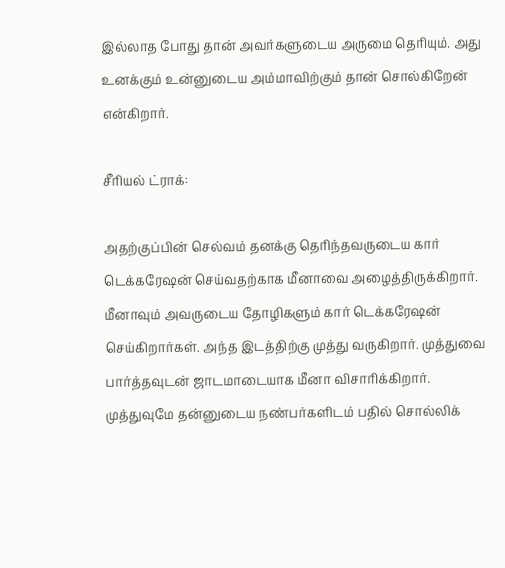இல்லாத போது தான் அவர்களுடைய அருமை தெரியும். அது உனக்கும் உன்னுடைய அம்மாவிற்கும் தான் சொல்கிறேன் என்கிறார்.

சீரியல் ட்ராக்:

அதற்குப்பின் செல்வம் தனக்கு தெரிந்தவருடைய கார் டெக்கரேஷன் செய்வதற்காக மீனாவை அழைத்திருக்கிறார். மீனாவும் அவருடைய தோழிகளும் கார் டெக்கரேஷன் செய்கிறார்கள். அந்த இடத்திற்கு முத்து வருகிறார். முத்துவை பார்த்தவுடன் ஜாடமாடையாக மீனா விசாரிக்கிறார். முத்துவுமே தன்னுடைய நண்பர்களிடம் பதில் சொல்லிக்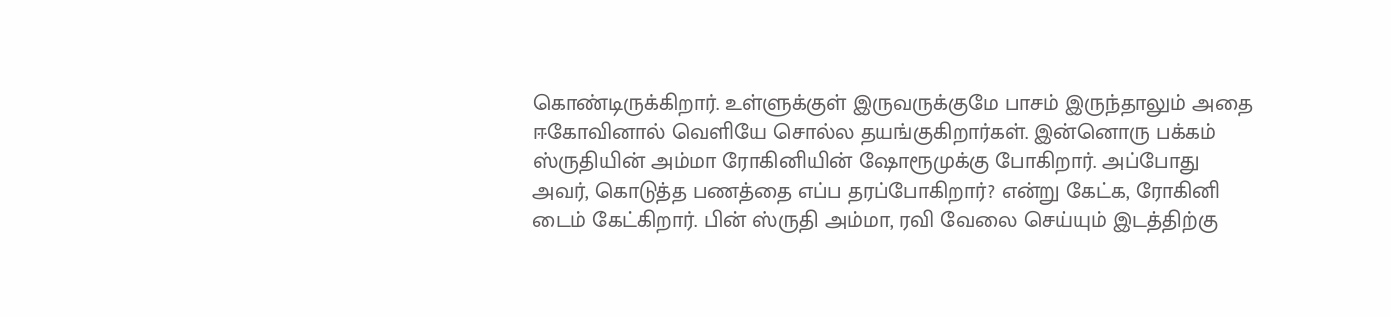கொண்டிருக்கிறார். உள்ளுக்குள் இருவருக்குமே பாசம் இருந்தாலும் அதை ஈகோவினால் வெளியே சொல்ல தயங்குகிறார்கள். இன்னொரு பக்கம் ஸ்ருதியின் அம்மா ரோகினியின் ஷோரூமுக்கு போகிறார். அப்போது அவர், கொடுத்த பணத்தை எப்ப தரப்போகிறார்? என்று கேட்க, ரோகினி டைம் கேட்கிறார். பின் ஸ்ருதி அம்மா, ரவி வேலை செய்யும் இடத்திற்கு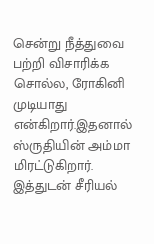சென்று நீத்துவை பற்றி விசாரிக்க சொல்ல, ரோகினி முடியாது என்கிறார்.இதனால் ஸ்ருதியின் அம்மா மிரட்டுகிறார். இத்துடன் சீரியல்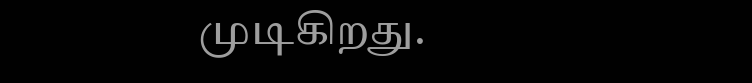முடிகிறது.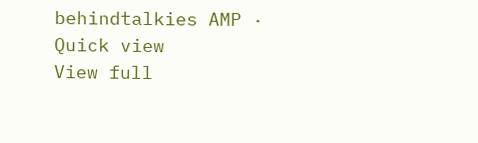behindtalkies AMP · Quick view
View full